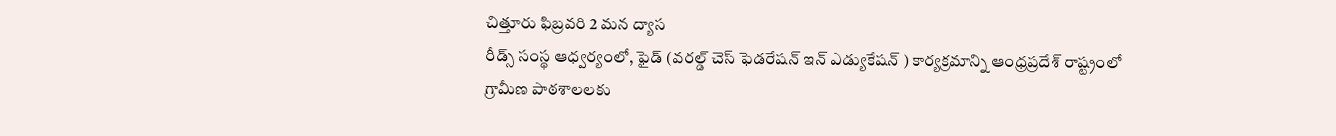చిత్తూరు ఫిబ్రవరి 2 మన ద్యాస
రీడ్స్ సంస్థ ఆధ్వర్యంలో, ఫైడ్ (వరల్డ్ చెస్ ఫెడరేషన్ ఇన్ ఎడ్యుకేషన్ ) కార్యక్రమాన్ని ఆంధ్రప్రదేశ్ రాష్ట్రంలో గ్రామీణ పాఠశాలలకు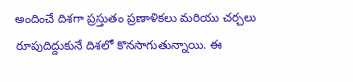అందించే దిశగా ప్రస్తుతం ప్రణాళికలు మరియు చర్చలు రూపుదిద్దుకునే దిశలో కొనసాగుతున్నాయి. ఈ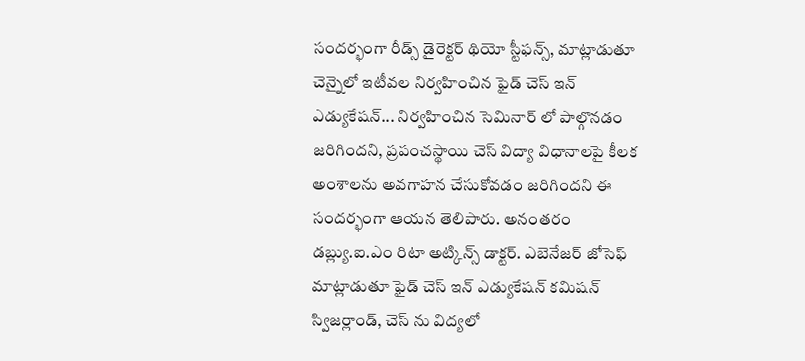సందర్భంగా రీడ్స్ డైరెక్టర్ థియో స్టీఫన్స్, మాట్లాడుతూ చెన్నైలో ఇటీవల నిర్వహించిన ఫైడ్ చెస్ ఇన్ ఎడ్యుకేషన్... నిర్వహించిన సెమినార్ లో పాల్గొనడం జరిగిందని, ప్రపంచస్థాయి చెస్ విద్యా విధానాలపై కీలక అంశాలను అవగాహన చేసుకోవడం జరిగిందని ఈ సందర్భంగా ఆయన తెలిపారు. అనంతరం డబ్ల్యు.ఐ.ఎం రిటా అట్కిన్స్ డాక్టర్. ఎబెనేజర్ జోసెఫ్ మాట్లాడుతూ ఫైడ్ చెస్ ఇన్ ఎడ్యుకేషన్ కమిషన్ స్విజర్లాండ్, చెస్ ను విద్యలో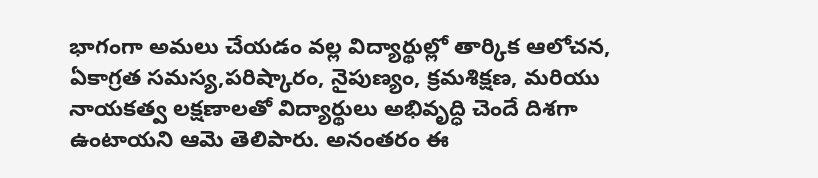భాగంగా అమలు చేయడం వల్ల విద్యార్థుల్లో తార్కిక ఆలోచన, ఏకాగ్రత సమస్య,పరిష్కారం, నైపుణ్యం, క్రమశిక్షణ, మరియు నాయకత్వ లక్షణాలతో విద్యార్థులు అభివృద్ధి చెందే దిశగా ఉంటాయని ఆమె తెలిపారు. అనంతరం ఈ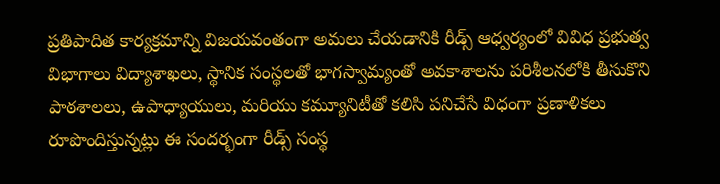ప్రతిపాదిత కార్యక్రమాన్ని విజయవంతంగా అమలు చేయడానికి రీడ్స్ ఆధ్వర్యంలో వివిధ ప్రభుత్వ విభాగాలు విద్యాశాఖలు, స్థానిక సంస్థలతో భాగస్వామ్యంతో అవకాశాలను పరిశీలనలోకి తీసుకొని పాఠశాలలు, ఉపాధ్యాయులు, మరియు కమ్యూనిటీతో కలిసి పనిచేసే విధంగా ప్రణాళికలు రూపొందిస్తున్నట్లు ఈ సందర్భంగా రీడ్స్ సంస్థ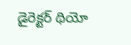డైరెక్టర్ థియో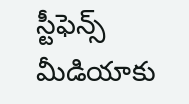స్టీఫెన్స్ మీడియాకు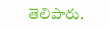తెలిపారు.